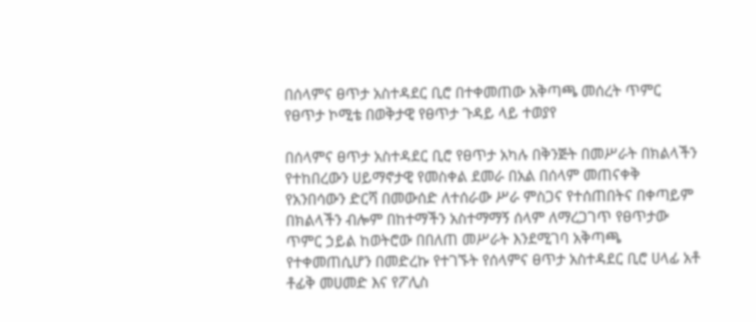በሰላምና ፀጥታ አስተዳደር ቢሮ በተቀመጠው አቅጣጫ መሰረት ጥምር የፀጥታ ኮሚቴ በወቅታዊ የፀጥታ ጉዳይ ላይ ተወያየ

በሰላምና ፀጥታ አስተዳደር ቢሮ የፀጥታ አካሉ በቅንጅት በመሥራት በክልላችን የተከበረውን ሀይማኖታዊ የመስቀል ደመራ በአል በሰላም መጠናቀቅ የአንበሳውን ድርሻ በመውሰድ ለተሰራው ሥራ ምስጋና የተሰጠበትና በቀጣይም በክልላችን ብሎም በከተማችን አስተማማኝ ሰላም ለማረጋገጥ የፀጥታው ጥምር ኃይል ከወትሮው በበለጠ መሥራት እንደሚገባ አቅጣጫ የተቀመጠሲሆን በመድረኩ የተገኙት የሰላምና ፀጥታ አስተዳደር ቢሮ ሀላፊ አቶ ቶፊቅ መሀመድ እና የፖሊስ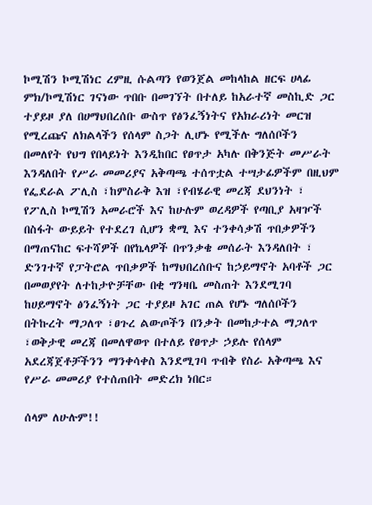ኮሚሽን ኮሚሽነር ረምዚ ሱልጣን የወንጀል መከላከል ዘርፍ ሀላፊ ምክ/ኮሚሽነር ገናነው ጥበቡ በመገኘት በተለይ ከአራተኛ መስኪድ ጋር ተያይዞ ያለ በሀማህበረሰቡ ውስጥ የፅንፈኝነትና የአክራሪነት መርዝ የሚረጩና ለክልላችን የሰላም ስጋት ሊሆኑ የሚችሉ ግለሰቦችን በመለየት የህግ የበላይነት እንዲከበር የፀጥታ አካሉ በቅንጅት መሥራት እንዳለበት የሥራ መመሪያና አቅጣጫ ተሰጥቷል ተሣታፊዎችም በዚህም የፌደራል ፖሊስ ፣ከምስራቅ እዝ ፣የብሄራዊ መረጃ ደህንነት ፣ የፖሊስ ኮሚሽን አመራሮች እና ከሁሉም ወረዳዎች የጣቢያ አዛዦች በስፋት ውይይት የተደረገ ሲሆን ቋሚ እና ተንቀሳቃሽ ጥበቃዎችን በማጠናከር ፍተሻዎች በየኬላዎች በጥንቃቄ መሰራት እንዳለበት ፣ ድንገተኛ የፓትሮል ጥበቃዎች ከማህበረሰቡና ከኃይማኖት አባቶች ጋር በመወያየት ለተከታዮቻቸው በቂ ግንዛቤ መስጠት እንደሚገባ ከሀይማኖት ፅንፈኝነት ጋር ተያይዞ አገር ጠል የሆኑ ግለሰቦችን በትኩረት ማጋለጥ ፣ፀጉረ ልውጦችን በንቃት በመከታተል ማጋለጥ ፣ወቅታዊ መረጃ በመለዋወጥ በተለይ የፀጥታ ኃይሉ የሰላም አደረጃጀቶቻችንን ማንቀሳቀስ እንደሚገባ ጥብቅ የስራ አቅጣጫ እና የሥራ መመሪያ የተሰጠበት መድረክ ነበር።

ሰላም ለሁሉም!!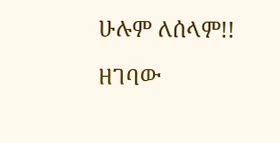ሁሉም ለሰላም!!

ዘገባው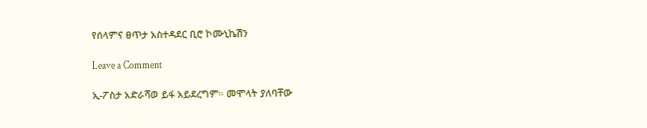የሰላምና ፀጥታ አስተዳደር ቢሮ ኮሙኒኬሽን

Leave a Comment

ኢ-ፖስታ አድራሻወ ይፋ አይደረግም። መሞላት ያለባቸው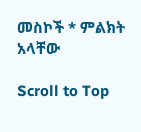መስኮች * ምልክት አላቸው

Scroll to Top